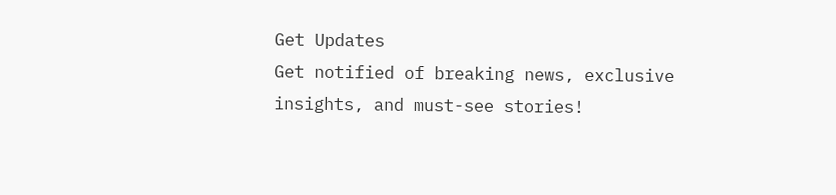Get Updates
Get notified of breaking news, exclusive insights, and must-see stories!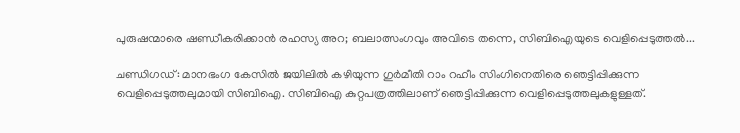പുരുഷന്മാരെ ഷണ്ഡീകരിക്കാൻ രഹസ്യ അറ; ബലാത്സംഗവും അവിടെ തന്നെ, സിബിഐയുടെ വെളിപ്പെടുത്തൽ...

ചണ്ഡിഗഡ്: മാനഭംഗ കേസിൽ ജയിലിൽ കഴിയുന്ന ഗുർമീതി റാം റഹീം സിംഗിനെതിരെ ഞെട്ടിപ്പിക്കുന്ന വെളിപ്പെടുത്തലുമായി സിബിഐ. സിബിഐ കുറ്റപത്രത്തിലാണ് ഞെട്ടിപ്പിക്കുന്ന വെളിപ്പെടുത്തലുകളുള്ളത്.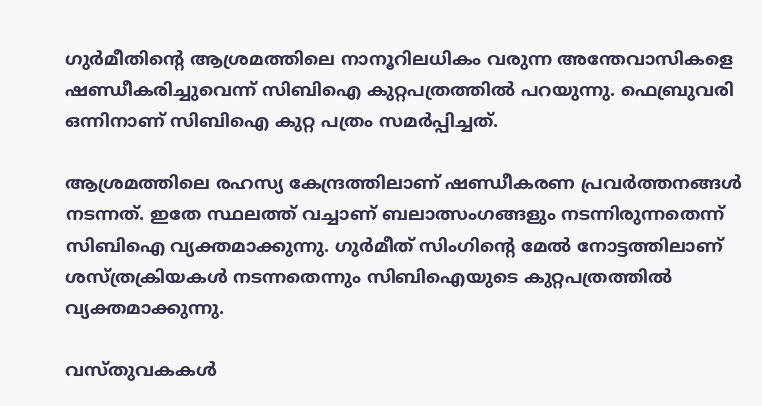ഗുർമീതിന്റെ ആശ്രമത്തിലെ നാനൂറിലധികം വരുന്ന അന്തേവാസികളെ ഷണ്ഡീകരിച്ചുവെന്ന് സിബിഐ കുറ്റപത്രത്തിൽ പറയുന്നു. ഫെബ്രുവരി ഒന്നിനാണ് സിബിഐ കുറ്റ പത്രം സമർപ്പിച്ചത്.

ആശ്രമത്തിലെ രഹസ്യ കേന്ദ്രത്തിലാണ് ഷണ്ഡീകരണ പ്രവർത്തനങ്ങൾ നടന്നത്. ഇതേ സ്ഥലത്ത് വച്ചാണ് ബലാത്സംഗങ്ങളും നടന്നിരുന്നതെന്ന് സിബിഐ വ്യക്തമാക്കുന്നു. ഗുർമീത് സിംഗിന്റെ മേൽ നോട്ടത്തിലാണ് ശസ്ത്രക്രിയകൾ നടന്നതെന്നും സിബിഐയുടെ കുറ്റപത്രത്തിൽ വ്യക്തമാക്കുന്നു.

വസ്തുവകകൾ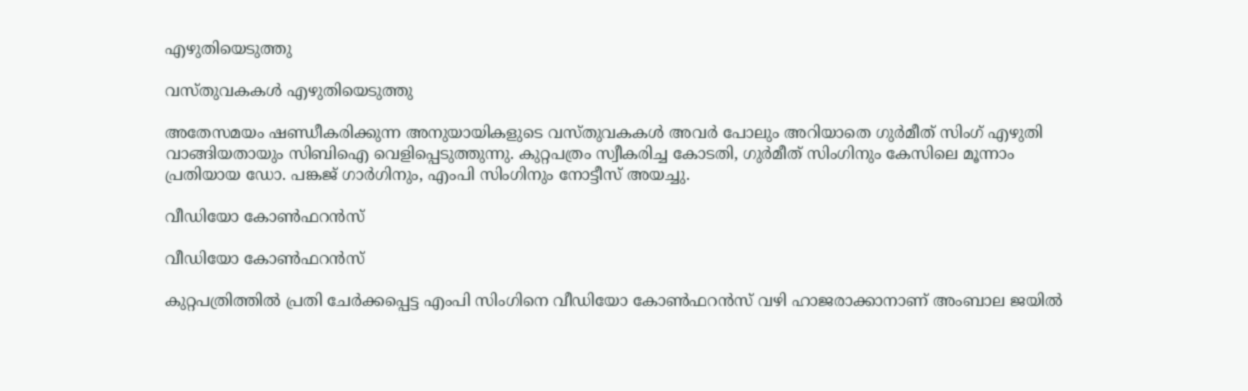എഴുതിയെടുത്തു

വസ്തുവകകൾ എഴുതിയെടുത്തു

അതേസമയം ഷണ്ഡീകരിക്കുന്ന അനുയായികളുടെ വസ്തുവകകൾ അവർ പോലും അറിയാതെ ഗുർ‌മീത് സിംഗ് എഴുതി വാങ്ങിയതായും സിബിഐ വെളിപ്പെടുത്തുന്നു. കുറ്റപത്രം സ്വീകരിച്ച കോടതി, ഗുർമീത് സിംഗിനും കേസിലെ മൂന്നാം പ്രതിയായ ഡോ. പങ്കജ് ഗാർഗിനും, എംപി സിംഗിനും നോട്ടീസ് അയച്ചു.

വീഡിയോ കോൺഫറൻസ്

വീഡിയോ കോൺഫറൻസ്

കുറ്റപത്രിത്തിൽ പ്രതി ചേർക്കപ്പെട്ട എംപി സിംഗിനെ വീഡിയോ കോൺഫറൻസ് വഴി ഹാജരാക്കാനാണ് അംബാല ജയിൽ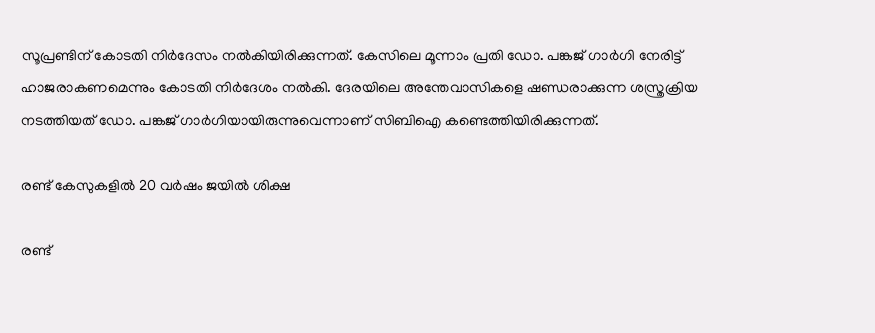സൂപ്രണ്ടിന് കോടതി നിർദേസം നൽകിയിരിക്കുന്നത്. കേസിലെ മൂന്നാം പ്രതി ഡോ. പങ്കജ് ഗാർഗി നേരിട്ട് ഹാജരാകണമെന്നും കോടതി നിർദേശം നൽകി. ദേരയിലെ അന്തേവാസികളെ ഷണ്ഡരാക്കുന്ന ശസ്ത്രക്രിയ നടത്തിയത് ഡോ. പങ്കജ് ഗാർഗിയായിരുന്നുവെന്നാണ് സിബിഐ കണ്ടെത്തിയിരിക്കുന്നത്.

രണ്ട് കേസുകളിൽ 20 വർഷം ജയിൽ ശിക്ഷ

രണ്ട്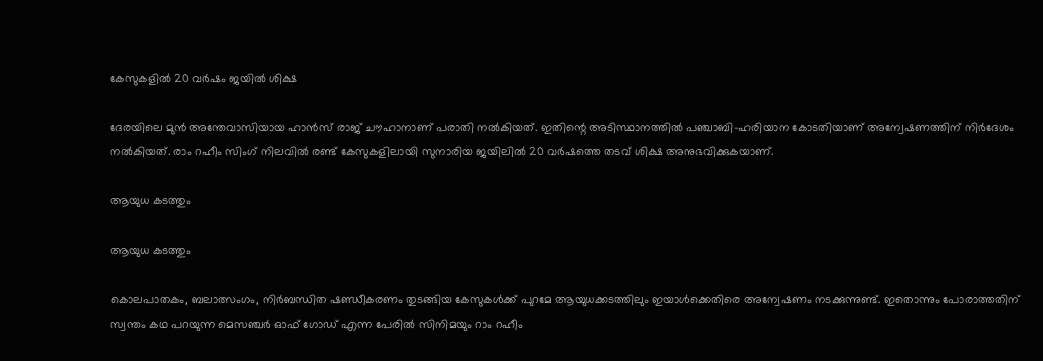കേസുകളിൽ 20 വർഷം ജയിൽ ശിക്ഷ

ദേരയിലെ മുൻ അന്തേവാസിയായ ഹാൻസ് രാജ് ചൗഹാനാണ് പരാതി നൽകിയത്. ഇതിന്റെ അടിസ്ഥാനത്തിൽ പ‍ഞ്ചാബി-ഹരിയാന കോടതിയാണ് അന്വേഷണത്തിന് നിർദേശം നൽകിയത്. രാം റഹീം സിംഗ് നിലവിൽ രണ്ട് കേസുകളിലായി സുനാരിയ ജയിലിൽ 20 വർഷത്തെ തടവ് ശിക്ഷ അനുഭവിക്കുകയാണ്.

ആയുധ കടത്തും

ആയുധ കടത്തും

കൊലപാതകം, ബലാത്സംഗം, നിർബന്ധിത ഷണ്ഡീകരണം തുടങ്ങിയ കേസുകൾക്ക് പുറമേ ആയുധക്കടത്തിലും ഇയാള്‍ക്കെതിരെ അന്വേഷണം നടക്കുന്നുണ്ട്. ഇതൊന്നും പോരാത്തതിന് സ്വന്തം കഥ പറയുന്ന മെസഞ്ചര്‍ ഓഫ് ഗോഡ് എന്ന പേരില്‍ സിനിമയും റാം റഹീം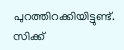പുറത്തിറക്കിയിട്ടുണ്ട്. സിക്ക്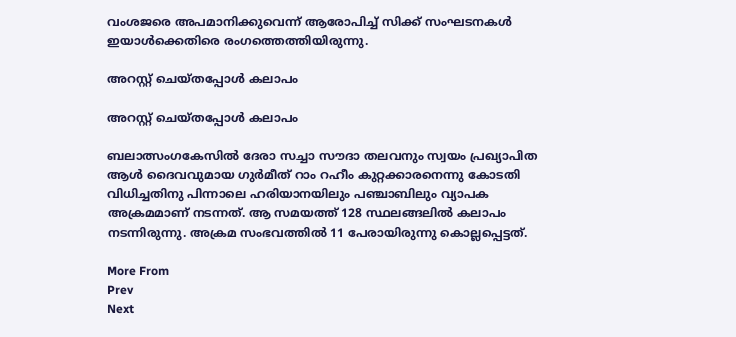വംശജരെ അപമാനിക്കുവെന്ന് ആരോപിച്ച് സിക്ക് സംഘടനകള്‍ ഇയാള്‍ക്കെതിരെ രംഗത്തെത്തിയിരുന്നു.

അറസ്റ്റ് ചെയ്തപ്പോൾ കലാപം

അറസ്റ്റ് ചെയ്തപ്പോൾ കലാപം

ബലാത്സംഗകേസില്‍ ദേരാ സച്ചാ സൗദാ തലവനും സ്വയം പ്രഖ്യാപിത ആള്‍ ദൈവവുമായ ഗുര്‍മീത് റാം റഹീം കുറ്റക്കാരനെന്നു കോടതി വിധിച്ചതിനു പിന്നാലെ ഹരിയാനയിലും പഞ്ചാബിലും വ്യാപക അക്രമമാണ് നടന്നത്. ആ സമയത്ത് 128 സ്ഥലങ്ങലിൽ കലാപം നടന്നിരുന്നു. അക്രമ സംഭവത്തിൽ 11 പേരായിരുന്നു കൊല്ലപ്പെട്ടത്.

More From
Prev
Next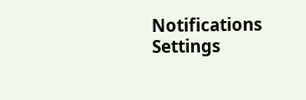Notifications
Settings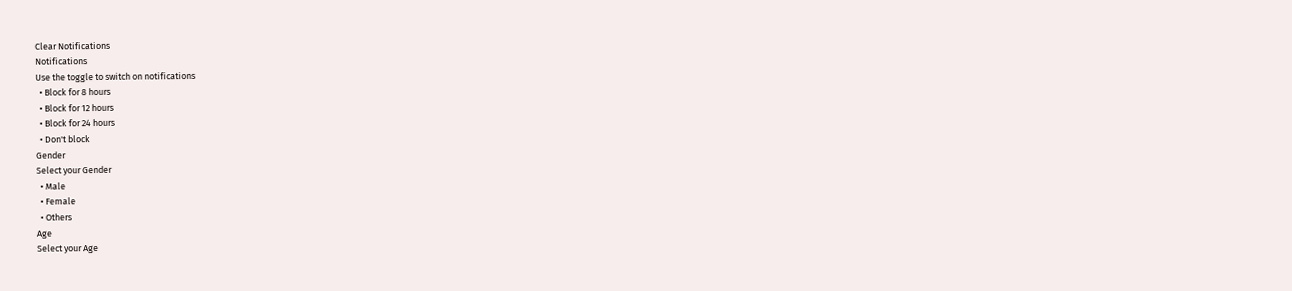Clear Notifications
Notifications
Use the toggle to switch on notifications
  • Block for 8 hours
  • Block for 12 hours
  • Block for 24 hours
  • Don't block
Gender
Select your Gender
  • Male
  • Female
  • Others
Age
Select your Age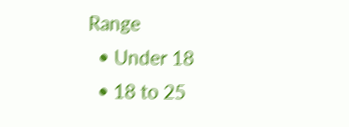Range
  • Under 18
  • 18 to 25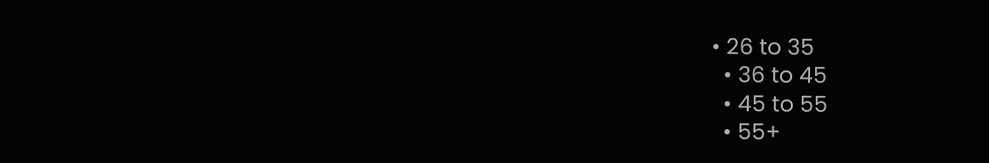• 26 to 35
  • 36 to 45
  • 45 to 55
  • 55+